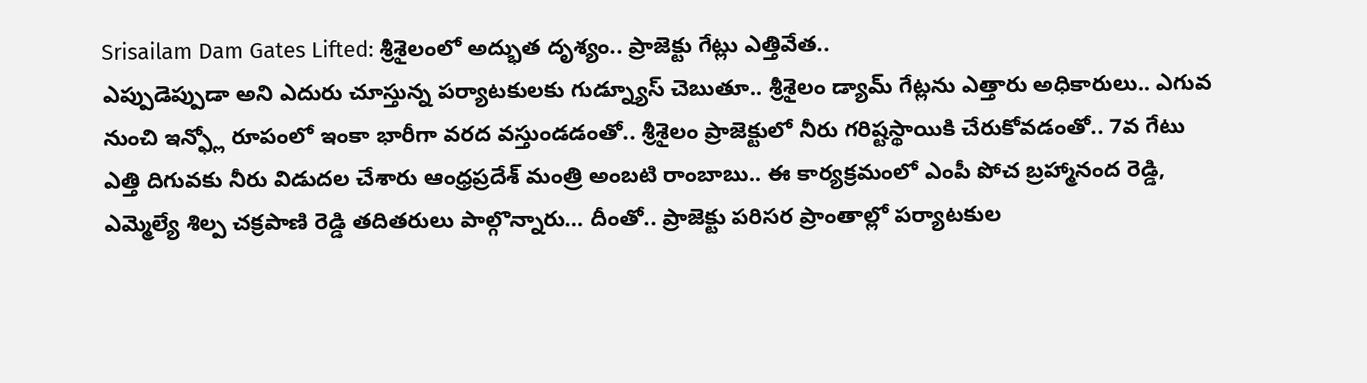Srisailam Dam Gates Lifted: శ్రీశైలంలో అద్భుత దృశ్యం.. ప్రాజెక్టు గేట్లు ఎత్తివేత..
ఎప్పుడెప్పుడా అని ఎదురు చూస్తున్న పర్యాటకులకు గుడ్న్యూస్ చెబుతూ.. శ్రీశైలం డ్యామ్ గేట్లను ఎత్తారు అధికారులు.. ఎగువ నుంచి ఇన్ఫ్లో రూపంలో ఇంకా భారీగా వరద వస్తుండడంతో.. శ్రీశైలం ప్రాజెక్టులో నీరు గరిష్టస్థాయికి చేరుకోవడంతో.. 7వ గేటు ఎత్తి దిగువకు నీరు విడుదల చేశారు ఆంధ్రప్రదేశ్ మంత్రి అంబటి రాంబాబు.. ఈ కార్యక్రమంలో ఎంపీ పోచ బ్రహ్మానంద రెడ్డి, ఎమ్మెల్యే శిల్ప చక్రపాణి రెడ్డి తదితరులు పాల్గొన్నారు… దీంతో.. ప్రాజెక్టు పరిసర ప్రాంతాల్లో పర్యాటకుల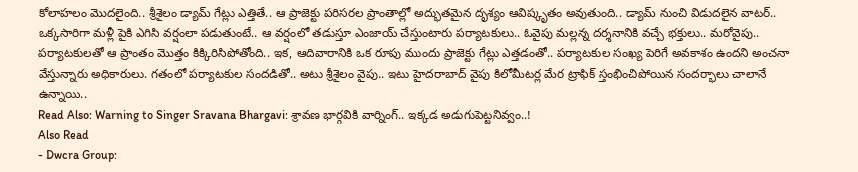కోలాహలం మొదలైంది.. శ్రీశైలం డ్యామ్ గేట్లు ఎత్తితే.. ఆ ప్రాజెక్టు పరిసరల ప్రాంతాల్లో అద్భుతమైన దృశ్యం ఆవిష్కృతం అవుతుంది.. డ్యామ్ నుంచి విడుదలైన వాటర్.. ఒక్కసారిగా మళ్లీ పైకి ఎగిసి వర్షంలా పడుతుంటే.. ఆ వర్షంలో తడుస్తూ ఎంజాయ్ చేస్తుంటారు పర్యాటకులు.. ఓవైపు మల్లన్న దర్శనానికి వచ్చే భక్తులు.. మరోవైపు.. పర్యాటకులతో ఆ ప్రాంతం మొత్తం కిక్కిరిసిపోతోంది.. ఇక, ఆదివారానికి ఒక రూపు ముందు ప్రాజెక్టు గేట్లు ఎత్తడంతో.. పర్యాటకుల సంఖ్య పెరిగే అవకాశం ఉందని అంచనా వేస్తున్నారు అధికారులు. గతంలో పర్యాటకుల సందడితో.. అటు శ్రీశైలం వైపు.. ఇటు హైదరాబాద్ వైపు కిలోమీటర్ల మేర ట్రాఫిక్ స్తంభించిపోయిన సందర్భాలు చాలానే ఉన్నాయి..
Read Also: Warning to Singer Sravana Bhargavi: శ్రావణ భార్గవికి వార్నింగ్.. ఇక్కడ అడుగుపెట్టనివ్వం..!
Also Read
- Dwcra Group: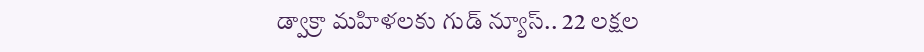డ్వాక్రా మహిళలకు గుడ్ న్యూస్.. 22 లక్షల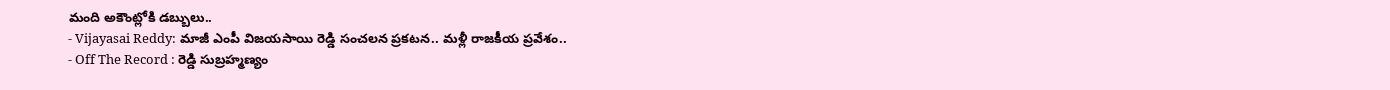మంది అకౌంట్లోకి డబ్బులు..
- Vijayasai Reddy: మాజీ ఎంపీ విజయసాయి రెడ్డి సంచలన ప్రకటన.. మళ్లీ రాజకీయ ప్రవేశం..
- Off The Record : రెడ్డి సుబ్రహ్మణ్యం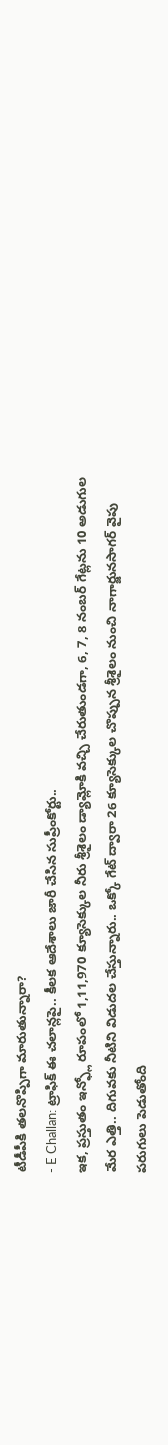టీడీపీకి తలనొప్పిగా మారుతున్నారా?
- E Challan: ట్రాఫిక్ ఈ చలాన్లపై.. కీలక ఆదేశాలు జారీ చేసిన సుప్రీంకోర్టు..
ఇక, ప్రస్తుతం ఇన్ఫ్లో రూపంలో 1,11,970 క్యూసెక్కుల నీరు శ్రీశైలం డ్యామ్లోకి వచ్చి చేరుతుండగా, 6, 7, 8 నంబర్ గేట్లను 10 అడుగుల మేర ఎత్తి.. దిగువకు నీటిని విడుదల చేస్తున్నారు.. ఒక్కో గేట్ ద్వారా 26 క్యూసెక్కుల చొప్పున శ్రీశైలం నుంచి నాగార్జునసాగర్ వైపు పరుగులు పెడుతోంది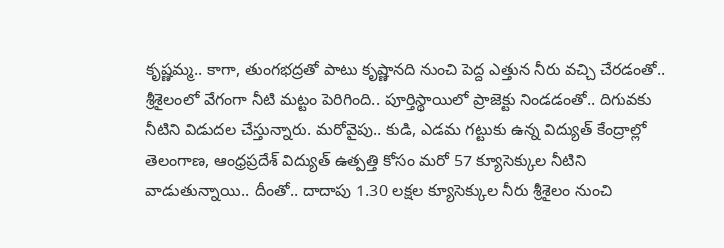కృష్ణమ్మ.. కాగా, తుంగభద్రతో పాటు కృష్ణానది నుంచి పెద్ద ఎత్తున నీరు వచ్చి చేరడంతో.. శ్రీశైలంలో వేగంగా నీటి మట్టం పెరిగింది.. పూర్తిస్థాయిలో ప్రాజెక్టు నిండడంతో.. దిగువకు నీటిని విడుదల చేస్తున్నారు. మరోవైపు.. కుడి, ఎడమ గట్టుకు ఉన్న విద్యుత్ కేంద్రాల్లో తెలంగాణ, ఆంధ్రప్రదేశ్ విద్యుత్ ఉత్పత్తి కోసం మరో 57 క్యూసెక్కుల నీటిని వాడుతున్నాయి.. దీంతో.. దాదాపు 1.30 లక్షల క్యూసెక్కుల నీరు శ్రీశైలం నుంచి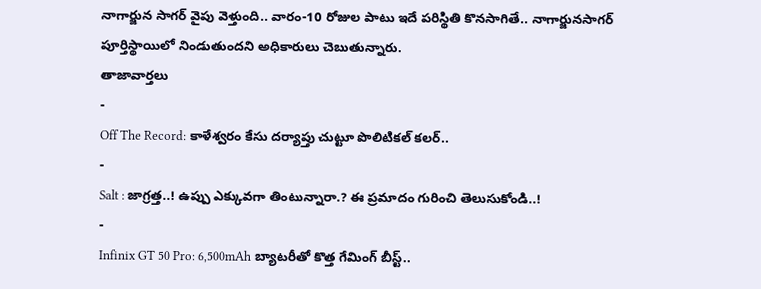నాగార్జున సాగర్ వైపు వెళ్తుంది.. వారం-10 రోజుల పాటు ఇదే పరిస్థితి కొనసాగితే.. నాగార్జునసాగర్ పూర్తిస్థాయిలో నిండుతుందని అధికారులు చెబుతున్నారు.
తాజావార్తలు
-
Off The Record: కాళేశ్వరం కేసు దర్యాప్తు చుట్టూ పొలిటికల్ కలర్..
-
Salt : జాగ్రత్త..! ఉప్పు ఎక్కువగా తింటున్నారా.? ఈ ప్రమాదం గురించి తెలుసుకోండి..!
-
Infinix GT 50 Pro: 6,500mAh బ్యాటరీతో కొత్త గేమింగ్ బీస్ట్..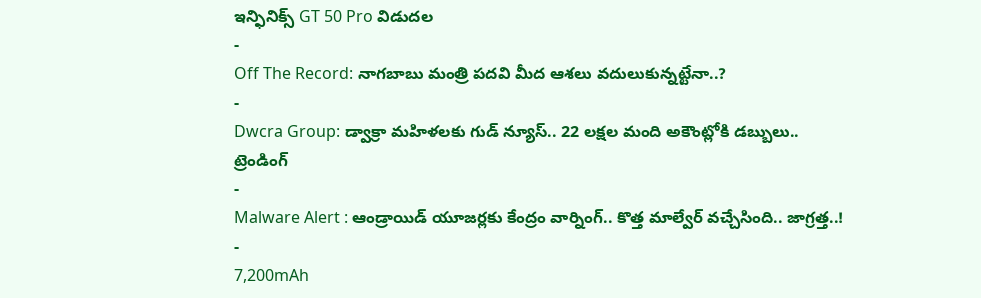ఇన్ఫినిక్స్ GT 50 Pro విడుదల
-
Off The Record: నాగబాబు మంత్రి పదవి మీద ఆశలు వదులుకున్నట్టేనా..?
-
Dwcra Group: డ్వాక్రా మహిళలకు గుడ్ న్యూస్.. 22 లక్షల మంది అకౌంట్లోకి డబ్బులు..
ట్రెండింగ్
-
Malware Alert : ఆండ్రాయిడ్ యూజర్లకు కేంద్రం వార్నింగ్.. కొత్త మాల్వేర్ వచ్చేసింది.. జాగ్రత్త..!
-
7,200mAh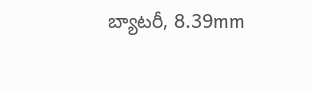బ్యాటరీ, 8.39mm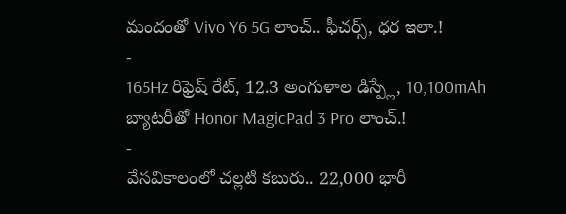మందంతో Vivo Y6 5G లాంచ్.. ఫీచర్స్, ధర ఇలా.!
-
165Hz రిఫ్రెష్ రేట్, 12.3 అంగుళాల డిస్ప్లే, 10,100mAh బ్యాటరీతో Honor MagicPad 3 Pro లాంచ్.!
-
వేసవికాలంలో చల్లటి కబురు.. 22,000 భారీ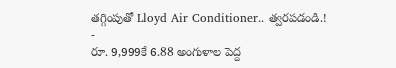తగ్గింపుతో Lloyd Air Conditioner.. త్వరపడండి.!
-
రూ. 9,999కే 6.88 అంగుళాల పెద్ద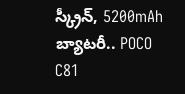స్క్రీన్, 5200mAh బ్యాటరీ.. POCO C81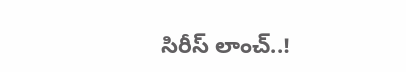సిరీస్ లాంచ్..!